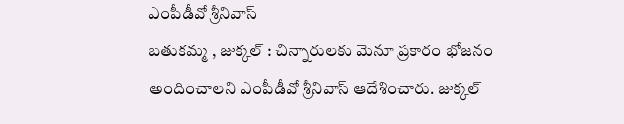ఎంపీడీవో శ్రీనివాస్
బతుకమ్మ , జుక్కల్ : చిన్నారులకు మెనూ ప్రకారం భోజనం అందించాలని ఎంపీడీవో శ్రీనివాస్ ఆదేశించారు. జుక్కల్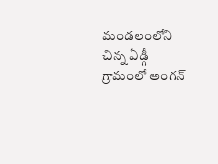మండలంలోని చిన్న ఏడ్గీ గ్రామంలో అంగన్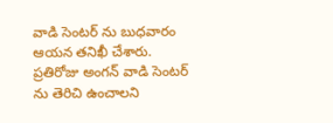వాడి సెంటర్ ను బుధవారం ఆయన తనిఖీ చేశారు. ప్రతిరోజు అంగన్ వాడి సెంటర్ ను తెరిచి ఉంచాలని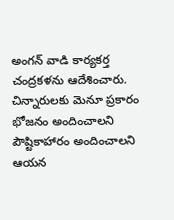అంగన్ వాడి కార్యకర్త చంద్రకళను ఆదేశించారు. చిన్నారులకు మెనూ ప్రకారం భోజనం అందించాలని పౌష్టికాహారం అందించాలని ఆయన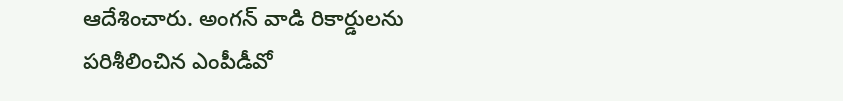ఆదేశించారు. అంగన్ వాడి రికార్డులను పరిశీలించిన ఎంపీడీవో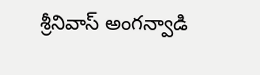శ్రీనివాస్ అంగన్వాడి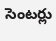సెంటర్లు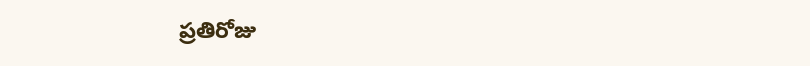ప్రతిరోజు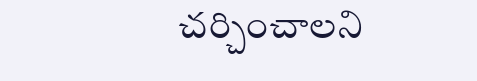చర్చించాలని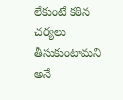లేకుంటే కఠిన చర్యలు తీసుకుంటామని అనే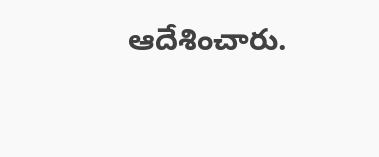ఆదేశించారు.